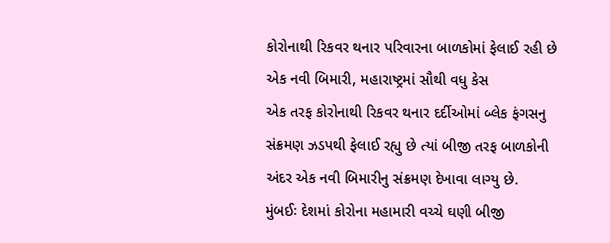કોરોનાથી રિકવર થનાર પરિવારના બાળકોમાં ફેલાઈ રહી છે એક નવી બિમારી, મહારાષ્ટ્રમાં સૌથી વધુ કેસ
એક તરફ કોરોનાથી રિકવર થનાર દર્દીઓમાં બ્લેક ફંગસનુ સંક્રમણ ઝડપથી ફેલાઈ રહ્યુ છે ત્યાં બીજી તરફ બાળકોની અંદર એક નવી બિમારીનુ સંક્રમણ દેખાવા લાગ્યુ છે.
મુંબઈઃ દેશમાં કોરોના મહામારી વચ્ચે ઘણી બીજી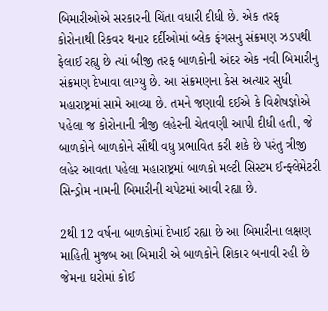બિમારીઓએ સરકારની ચિંતા વધારી દીધી છે. એક તરફ કોરોનાથી રિકવર થનાર દર્દીઓમાં બ્લેક ફંગસનુ સંક્રમણ ઝડપથી ફેલાઈ રહ્યુ છે ત્યાં બીજી તરફ બાળકોની અંદર એક નવી બિમારીનુ સંક્રમણ દેખાવા લાગ્યુ છે. આ સંક્રમણના કેસ અત્યાર સુધી મહારાષ્ટ્રમાં સામે આવ્યા છે. તમને જણાવી દઈએ કે વિશેષજ્ઞોએ પહેલા જ કોરોનાની ત્રીજી લહેરની ચેતવણી આપી દીધી હતી, જે બાળકોને બાળકોને સૌથી વધુ પ્રભાવિત કરી શકે છે પરંતુ ત્રીજી લહેર આવતા પહેલા મહારાષ્ટ્રમાં બાળકો મલ્ટી સિસ્ટમ ઈન્ફ્લેમેટરી સિન્ડ્રોમ નામની બિમારીની ચપેટમાં આવી રહ્યા છે.

2થી 12 વર્ષના બાળકોમાં દેખાઈ રહ્યા છે આ બિમારીના લક્ષણ
માહિતી મુજબ આ બિમારી એ બાળકોને શિકાર બનાવી રહી છે જેમના ઘરોમાં કોઈ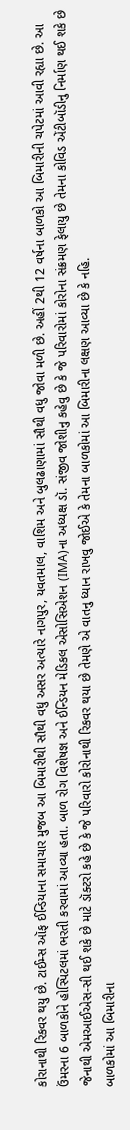કોરાનાથી રિકવર થયુ છે. ટાઈમ્સ ઑફ ઈન્ડિયાના સમાચાર મુજબ આ બિમારીથી સૌથી વધુ અસર અત્યારે નાગપુર, યવતમાલ, વાશિમ અને બુલઢાણામાં સૌથી વધુ જોવા મળી છે. અહીં 2થી 12 વર્ષના બાળકો આ બિમારીની ચપેટમાં આવી રહ્યા છે. આ ઉંમરના 6 બાળકોને હોસ્પિટલમાં ભરતી કરવામાં આવ્યા હતા. બાળ રોગ વિશેષજ્ઞ અને ઈન્ડિયન મેડિકલ એસોસિએશન (IMA)ના અધ્યક્ષ ડૉ. સંજીવ જોશીનુ કહેવુ છે કે જે પરિવારોમાં કોરોના સંક્રમણ ફેલાયુ છે તેમના કોવિડ એંટીબૉડીનુ નિર્માણ થઈ શકે છે જેનાથી એમઆઈએસ-સી થઈ શકે છે માટે ડૉક્ટરો કહે છે કે જે પરિવારો કોરોનાથી રિકવર થયા છે તેમણે એ વાતનુ ધ્યાન રાખવુ જોઈએ કે તેમના બાળકોમાં આ બિમારીના લક્ષણ આવ્યા છે કે નહિ.
બાળકોમાં આ બિમારીના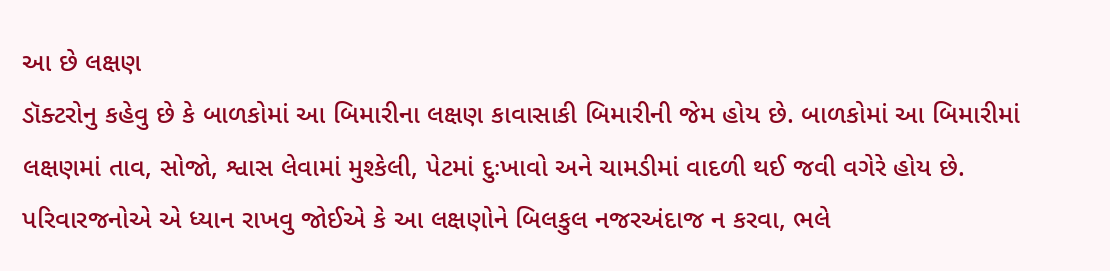આ છે લક્ષણ
ડૉક્ટરોનુ કહેવુ છે કે બાળકોમાં આ બિમારીના લક્ષણ કાવાસાકી બિમારીની જેમ હોય છે. બાળકોમાં આ બિમારીમાં લક્ષણમાં તાવ, સોજો, શ્વાસ લેવામાં મુશ્કેલી, પેટમાં દુઃખાવો અને ચામડીમાં વાદળી થઈ જવી વગેરે હોય છે. પરિવારજનોએ એ ધ્યાન રાખવુ જોઈએ કે આ લક્ષણોને બિલકુલ નજરઅંદાજ ન કરવા, ભલે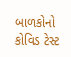બાળકોનો કોવિડ ટેસ્ટ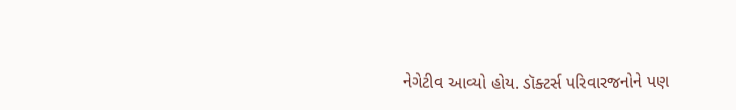નેગેટીવ આવ્યો હોય. ડૉક્ટર્સ પરિવારજનોને પણ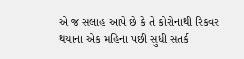એ જ સલાહ આપે છે કે તે કોરોનાથી રિકવર થયાના એક મહિના પછી સુધી સતર્ક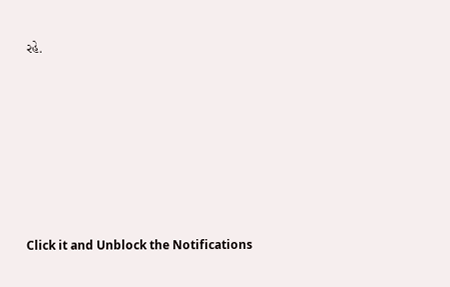રહે.












Click it and Unblock the Notifications